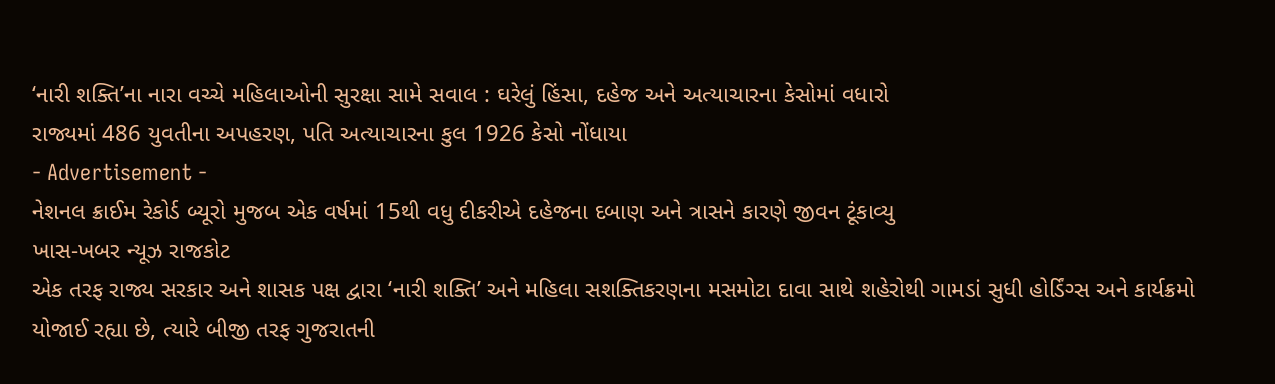‘નારી શક્તિ’ના નારા વચ્ચે મહિલાઓની સુરક્ષા સામે સવાલ : ઘરેલું હિંસા, દહેજ અને અત્યાચારના કેસોમાં વધારો
રાજ્યમાં 486 યુવતીના અપહરણ, પતિ અત્યાચારના કુલ 1926 કેસો નોંધાયા
- Advertisement -
નેશનલ ક્રાઈમ રેકોર્ડ બ્યૂરો મુજબ એક વર્ષમાં 15થી વધુ દીકરીએ દહેજના દબાણ અને ત્રાસને કારણે જીવન ટૂંકાવ્યુ
ખાસ-ખબર ન્યૂઝ રાજકોટ
એક તરફ રાજ્ય સરકાર અને શાસક પક્ષ દ્વારા ‘નારી શક્તિ’ અને મહિલા સશક્તિકરણના મસમોટા દાવા સાથે શહેરોથી ગામડાં સુધી હોર્ડિંગ્સ અને કાર્યક્રમો યોજાઈ રહ્યા છે, ત્યારે બીજી તરફ ગુજરાતની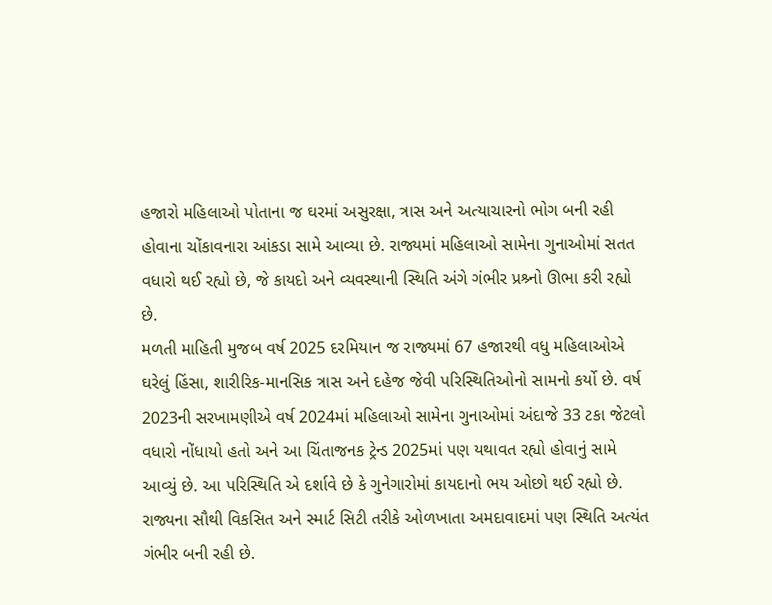હજારો મહિલાઓ પોતાના જ ઘરમાં અસુરક્ષા, ત્રાસ અને અત્યાચારનો ભોગ બની રહી હોવાના ચોંકાવનારા આંકડા સામે આવ્યા છે. રાજ્યમાં મહિલાઓ સામેના ગુનાઓમાં સતત વધારો થઈ રહ્યો છે, જે કાયદો અને વ્યવસ્થાની સ્થિતિ અંગે ગંભીર પ્રશ્ર્નો ઊભા કરી રહ્યો છે.
મળતી માહિતી મુજબ વર્ષ 2025 દરમિયાન જ રાજ્યમાં 67 હજારથી વધુ મહિલાઓએ ઘરેલું હિંસા, શારીરિક-માનસિક ત્રાસ અને દહેજ જેવી પરિસ્થિતિઓનો સામનો કર્યો છે. વર્ષ 2023ની સરખામણીએ વર્ષ 2024માં મહિલાઓ સામેના ગુનાઓમાં અંદાજે 33 ટકા જેટલો વધારો નોંધાયો હતો અને આ ચિંતાજનક ટ્રેન્ડ 2025માં પણ યથાવત રહ્યો હોવાનું સામે આવ્યું છે. આ પરિસ્થિતિ એ દર્શાવે છે કે ગુનેગારોમાં કાયદાનો ભય ઓછો થઈ રહ્યો છે. રાજ્યના સૌથી વિકસિત અને સ્માર્ટ સિટી તરીકે ઓળખાતા અમદાવાદમાં પણ સ્થિતિ અત્યંત ગંભીર બની રહી છે.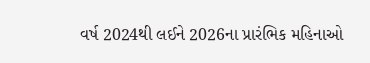વર્ષ 2024થી લઈને 2026ના પ્રારંભિક મહિનાઓ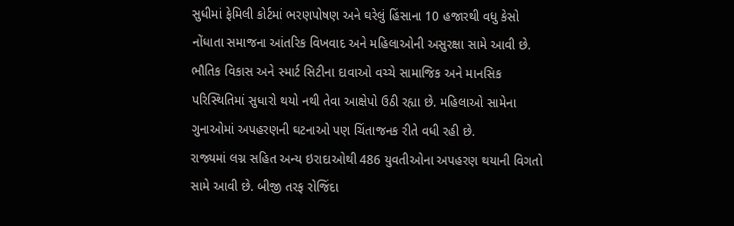સુધીમાં ફેમિલી કોર્ટમાં ભરણપોષણ અને ઘરેલું હિંસાના 10 હજારથી વધુ કેસો નોંધાતા સમાજના આંતરિક વિખવાદ અને મહિલાઓની અસુરક્ષા સામે આવી છે. ભૌતિક વિકાસ અને સ્માર્ટ સિટીના દાવાઓ વચ્ચે સામાજિક અને માનસિક પરિસ્થિતિમાં સુધારો થયો નથી તેવા આક્ષેપો ઉઠી રહ્યા છે. મહિલાઓ સામેના ગુનાઓમાં અપહરણની ઘટનાઓ પણ ચિંતાજનક રીતે વધી રહી છે.
રાજ્યમાં લગ્ન સહિત અન્ય ઇરાદાઓથી 486 યુવતીઓના અપહરણ થયાની વિગતો સામે આવી છે. બીજી તરફ રોજિંદા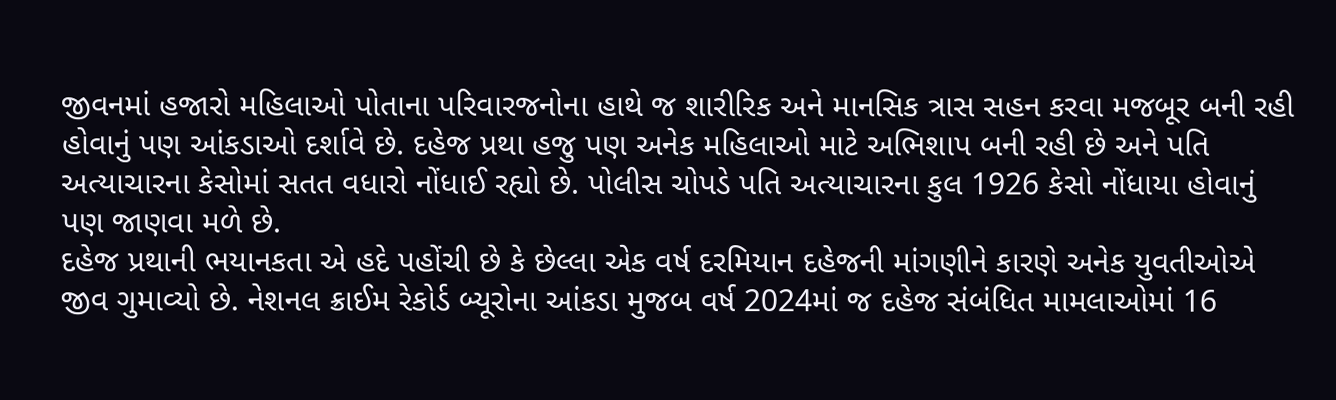જીવનમાં હજારો મહિલાઓ પોતાના પરિવારજનોના હાથે જ શારીરિક અને માનસિક ત્રાસ સહન કરવા મજબૂર બની રહી હોવાનું પણ આંકડાઓ દર્શાવે છે. દહેજ પ્રથા હજુ પણ અનેક મહિલાઓ માટે અભિશાપ બની રહી છે અને પતિ અત્યાચારના કેસોમાં સતત વધારો નોંધાઈ રહ્યો છે. પોલીસ ચોપડે પતિ અત્યાચારના કુલ 1926 કેસો નોંધાયા હોવાનું પણ જાણવા મળે છે.
દહેજ પ્રથાની ભયાનકતા એ હદે પહોંચી છે કે છેલ્લા એક વર્ષ દરમિયાન દહેજની માંગણીને કારણે અનેક યુવતીઓએ જીવ ગુમાવ્યો છે. નેશનલ ક્રાઈમ રેકોર્ડ બ્યૂરોના આંકડા મુજબ વર્ષ 2024માં જ દહેજ સંબંધિત મામલાઓમાં 16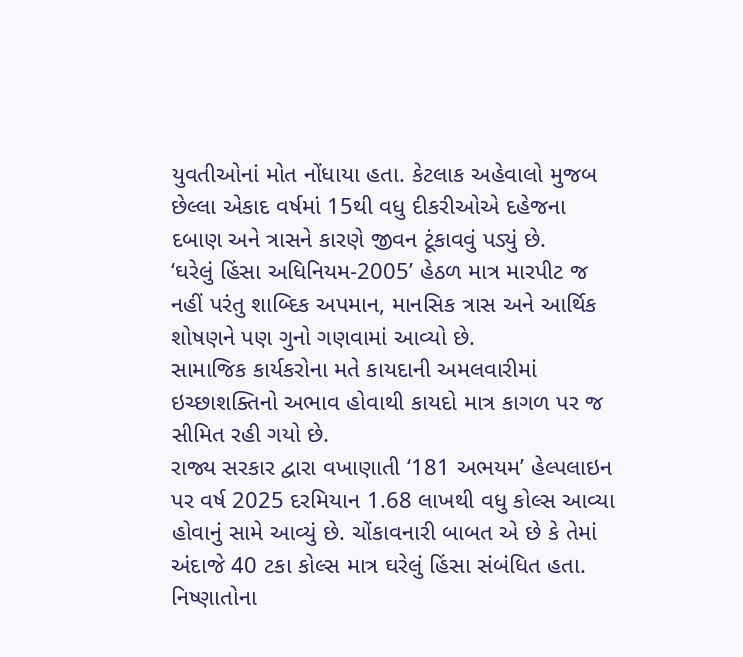યુવતીઓનાં મોત નોંધાયા હતા. કેટલાક અહેવાલો મુજબ છેલ્લા એકાદ વર્ષમાં 15થી વધુ દીકરીઓએ દહેજના દબાણ અને ત્રાસને કારણે જીવન ટૂંકાવવું પડ્યું છે.
‘ઘરેલું હિંસા અધિનિયમ-2005’ હેઠળ માત્ર મારપીટ જ નહીં પરંતુ શાબ્દિક અપમાન, માનસિક ત્રાસ અને આર્થિક શોષણને પણ ગુનો ગણવામાં આવ્યો છે.
સામાજિક કાર્યકરોના મતે કાયદાની અમલવારીમાં ઇચ્છાશક્તિનો અભાવ હોવાથી કાયદો માત્ર કાગળ પર જ સીમિત રહી ગયો છે.
રાજ્ય સરકાર દ્વારા વખાણાતી ‘181 અભયમ’ હેલ્પલાઇન પર વર્ષ 2025 દરમિયાન 1.68 લાખથી વધુ કોલ્સ આવ્યા હોવાનું સામે આવ્યું છે. ચોંકાવનારી બાબત એ છે કે તેમાં અંદાજે 40 ટકા કોલ્સ માત્ર ઘરેલું હિંસા સંબંધિત હતા. નિષ્ણાતોના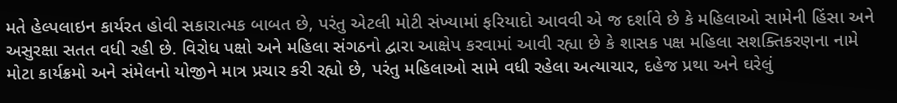મતે હેલ્પલાઇન કાર્યરત હોવી સકારાત્મક બાબત છે, પરંતુ એટલી મોટી સંખ્યામાં ફરિયાદો આવવી એ જ દર્શાવે છે કે મહિલાઓ સામેની હિંસા અને અસુરક્ષા સતત વધી રહી છે. વિરોધ પક્ષો અને મહિલા સંગઠનો દ્વારા આક્ષેપ કરવામાં આવી રહ્યા છે કે શાસક પક્ષ મહિલા સશક્તિકરણના નામે મોટા કાર્યક્રમો અને સંમેલનો યોજીને માત્ર પ્રચાર કરી રહ્યો છે, પરંતુ મહિલાઓ સામે વધી રહેલા અત્યાચાર, દહેજ પ્રથા અને ઘરેલું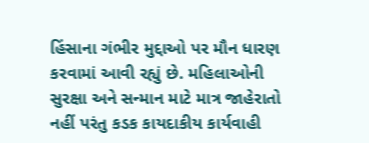હિંસાના ગંભીર મુદ્દાઓ પર મૌન ધારણ કરવામાં આવી રહ્યું છે. મહિલાઓની સુરક્ષા અને સન્માન માટે માત્ર જાહેરાતો નહીં પરંતુ કડક કાયદાકીય કાર્યવાહી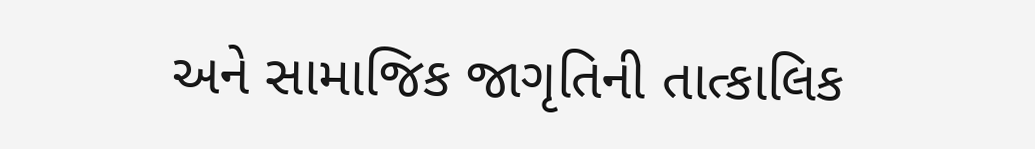અને સામાજિક જાગૃતિની તાત્કાલિક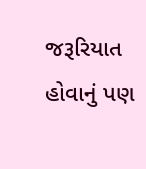જરૂરિયાત હોવાનું પણ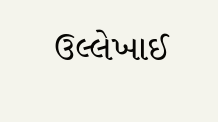ઉલ્લેખાઈ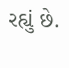રહ્યું છે.